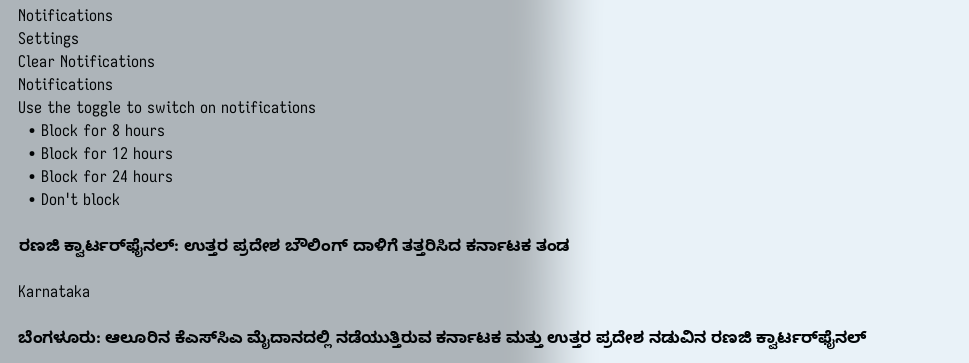Notifications
Settings
Clear Notifications
Notifications
Use the toggle to switch on notifications
  • Block for 8 hours
  • Block for 12 hours
  • Block for 24 hours
  • Don't block

ರಣಜಿ ಕ್ವಾರ್ಟರ್‌ಫೈನಲ್‌: ಉತ್ತರ ಪ್ರದೇಶ ಬೌಲಿಂಗ್ ದಾಳಿಗೆ ತತ್ತರಿಸಿದ ಕರ್ನಾಟಕ ತಂಡ

Karnataka

ಬೆಂಗಳೂರು: ಆಲೂರಿನ ಕೆಎಸ್‌ಸಿಎ ಮೈದಾನದಲ್ಲಿ ನಡೆಯುತ್ತಿರುವ ಕರ್ನಾಟಕ ಮತ್ತು ಉತ್ತರ ಪ್ರದೇಶ ನಡುವಿನ ರಣಜಿ ಕ್ವಾರ್ಟರ್‌ಫೈನಲ್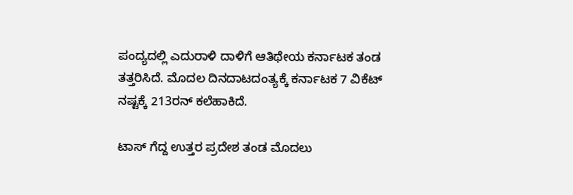ಪಂದ್ಯದಲ್ಲಿ ಎದುರಾಳಿ ದಾಳಿಗೆ ಆತಿಥೇಯ ಕರ್ನಾಟಕ ತಂಡ ತತ್ತರಿಸಿದೆ. ಮೊದಲ ದಿನದಾಟದಂತ್ಯಕ್ಕೆ ಕರ್ನಾಟಕ 7 ವಿಕೆಟ್ ನಷ್ಟಕ್ಕೆ 213ರನ್ ಕಲೆಹಾಕಿದೆ.

ಟಾಸ್ ಗೆದ್ದ ಉತ್ತರ ಪ್ರದೇಶ ತಂಡ ಮೊದಲು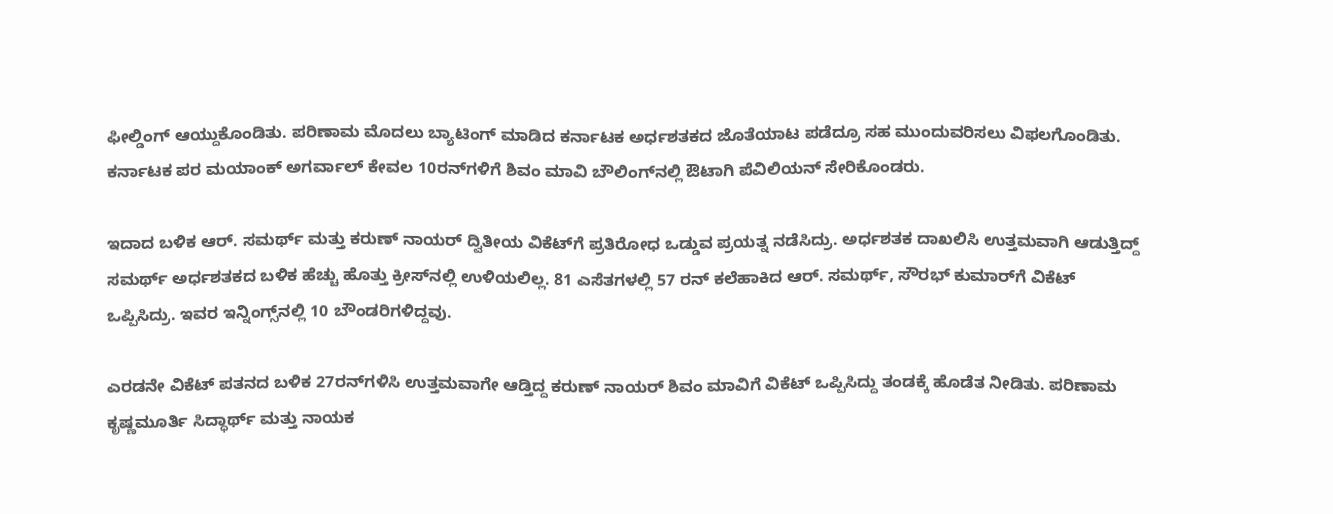ಫೀಲ್ಡಿಂಗ್ ಆಯ್ದುಕೊಂಡಿತು. ಪರಿಣಾಮ ಮೊದಲು ಬ್ಯಾಟಿಂಗ್ ಮಾಡಿದ ಕರ್ನಾಟಕ ಅರ್ಧಶತಕದ ಜೊತೆಯಾಟ ಪಡೆದ್ರೂ ಸಹ ಮುಂದುವರಿಸಲು ವಿಫಲಗೊಂಡಿತು. ಕರ್ನಾಟಕ ಪರ ಮಯಾಂಕ್ ಅಗರ್ವಾಲ್ ಕೇವಲ 10ರನ್‌ಗಳಿಗೆ ಶಿವಂ ಮಾವಿ ಬೌಲಿಂಗ್‌ನಲ್ಲಿ ಔಟಾಗಿ ಪೆವಿಲಿಯನ್ ಸೇರಿಕೊಂಡರು.

ಇದಾದ ಬಳಿಕ ಆರ್. ಸಮರ್ಥ್ ಮತ್ತು ಕರುಣ್ ನಾಯರ್ ದ್ವಿತೀಯ ವಿಕೆಟ್‌ಗೆ ಪ್ರತಿರೋಧ ಒಡ್ಡುವ ಪ್ರಯತ್ನ ನಡೆಸಿದ್ರು. ಅರ್ಧಶತಕ ದಾಖಲಿಸಿ ಉತ್ತಮವಾಗಿ ಆಡುತ್ತಿದ್ದ್ ಸಮರ್ಥ್‌ ಅರ್ಧಶತಕದ ಬಳಿಕ ಹೆಚ್ಚು ಹೊತ್ತು ಕ್ರೀಸ್‌ನಲ್ಲಿ ಉಳಿಯಲಿಲ್ಲ. 81 ಎಸೆತಗಳಲ್ಲಿ 57 ರನ್ ಕಲೆಹಾಕಿದ ಆರ್‌. ಸಮರ್ಥ್‌, ಸೌರಭ್ ಕುಮಾರ್‌ಗೆ ವಿಕೆಟ್‌ ಒಪ್ಪಿಸಿದ್ರು. ಇವರ ಇನ್ನಿಂಗ್ಸ್‌ನಲ್ಲಿ 10 ಬೌಂಡರಿಗಳಿದ್ದವು.

ಎರಡನೇ ವಿಕೆಟ್ ಪತನದ ಬಳಿಕ 27ರನ್‌ಗಳಿಸಿ ಉತ್ತಮವಾಗೇ ಆಡ್ತಿದ್ದ ಕರುಣ್ ನಾಯರ್ ಶಿವಂ ಮಾವಿಗೆ ವಿಕೆಟ್‌ ಒಪ್ಪಿಸಿದ್ದು ತಂಡಕ್ಕೆ ಹೊಡೆತ ನೀಡಿತು. ಪರಿಣಾಮ ಕೃಷ್ಣಮೂರ್ತಿ ಸಿದ್ಧಾರ್ಥ್‌ ಮತ್ತು ನಾಯಕ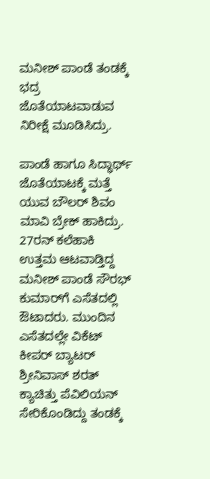ಮನೀಶ್ ಪಾಂಡೆ ತಂಡಕ್ಕೆ ಭದ್ರ ಜೊತೆಯಾಟವಾಡುವ ನಿರೀಕ್ಷೆ ಮೂಡಿಸಿದ್ರು.

ಪಾಂಡೆ ಹಾಗೂ ಸಿದ್ಧಾರ್ಥ್ ಜೊತೆಯಾಟಕ್ಕೆ ಮತ್ತೆ ಯುವ ಬೌಲರ್ ಶಿವಂ ಮಾವಿ ಬ್ರೇಕ್ ಹಾಕಿದ್ರು. 27ರನ್ ಕಲೆಹಾಕಿ ಉತ್ತಮ ಆಟವಾಡ್ತಿದ್ದ ಮನೀಶ್ ಪಾಂಡೆ ಸೌರಭ್ ಕುಮಾರ್‌ಗೆ ಎಸೆತದಲ್ಲಿ ಔಟಾದರು. ಮುಂದಿನ ಎಸೆತದಲ್ಲೇ ವಿಕೆಟ್ ಕೀಪರ್ ಬ್ಯಾಟರ್ ಶ್ರೀನಿವಾಸ್ ಶರತ್ ಕ್ಯಾಚಿತ್ತು ಪೆವಿಲಿಯನ್ ಸೇರಿಕೊಂಡಿದ್ದು ತಂಡಕ್ಕೆ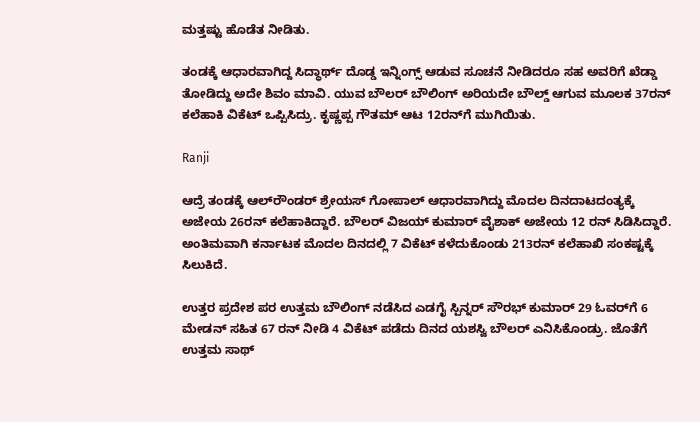ಮತ್ತಷ್ಟು ಹೊಡೆತ ನೀಡಿತು.

ತಂಡಕ್ಕೆ ಆಧಾರವಾಗಿದ್ದ ಸಿದ್ಧಾರ್ಥ್‌ ದೊಡ್ಡ ಇನ್ನಿಂಗ್ಸ್ ಆಡುವ ಸೂಚನೆ ನೀಡಿದರೂ ಸಹ ಅವರಿಗೆ ಖೆಡ್ಡಾ ತೋಡಿದ್ದು ಅದೇ ಶಿವಂ ಮಾವಿ. ಯುವ ಬೌಲರ್ ಬೌಲಿಂಗ್ ಅರಿಯದೇ ಬೌಲ್ಡ್ ಆಗುವ ಮೂಲಕ 37ರನ್ ಕಲೆಹಾಕಿ ವಿಕೆಟ್ ಒಪ್ಪಿಸಿದ್ರು. ಕೃಷ್ಣಪ್ಪ ಗೌತಮ್ ಆಟ 12ರನ್‌ಗೆ ಮುಗಿಯಿತು.

Ranji

ಆದ್ರೆ ತಂಡಕ್ಕೆ ಆಲ್‌ರೌಂಡರ್ ಶ್ರೇಯಸ್ ಗೋಪಾಲ್ ಆಧಾರವಾಗಿದ್ದು ಮೊದಲ ದಿನದಾಟದಂತ್ಯಕ್ಕೆ ಅಜೇಯ 26ರನ್ ಕಲೆಹಾಕಿದ್ದಾರೆ. ಬೌಲರ್ ವಿಜಯ್ ಕುಮಾರ್ ವೈಶಾಕ್ ಅಜೇಯ 12 ರನ್ ಸಿಡಿಸಿದ್ದಾರೆ. ಅಂತಿಮವಾಗಿ ಕರ್ನಾಟಕ ಮೊದಲ ದಿನದಲ್ಲಿ 7 ವಿಕೆಟ್ ಕಳೆದುಕೊಂಡು 213ರನ್ ಕಲೆಹಾಖಿ ಸಂಕಷ್ಟಕ್ಕೆ ಸಿಲುಕಿದೆ.

ಉತ್ತರ ಪ್ರದೇಶ ಪರ ಉತ್ತಮ ಬೌಲಿಂಗ್ ನಡೆಸಿದ ಎಡಗೈ ಸ್ಪಿನ್ನರ್ ಸೌರಭ್ ಕುಮಾರ್ 29 ಓವರ್‌ಗೆ 6 ಮೇಡನ್ ಸಹಿತ 67 ರನ್ ನೀಡಿ 4 ವಿಕೆಟ್ ಪಡೆದು ದಿನದ ಯಶಸ್ವಿ ಬೌಲರ್‌ ಎನಿಸಿಕೊಂಡ್ರು. ಜೊತೆಗೆ ಉತ್ತಮ ಸಾಥ್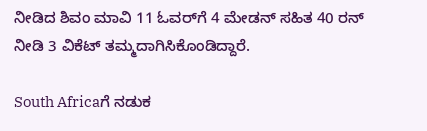ನೀಡಿದ ಶಿವಂ ಮಾವಿ 11 ಓವರ್‌ಗೆ 4 ಮೇಡನ್ ಸಹಿತ 40 ರನ್ ನೀಡಿ 3 ವಿಕೆಟ್ ತಮ್ಮದಾಗಿಸಿಕೊಂಡಿದ್ದಾರೆ.

South Africaಗೆ ನಡುಕ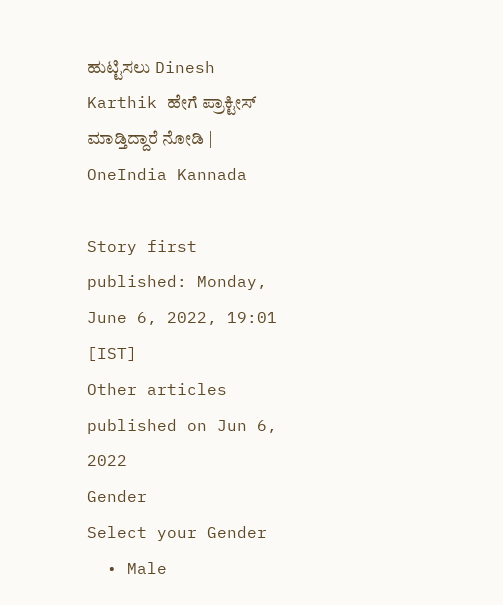ಹುಟ್ಟಿಸಲು Dinesh Karthik ಹೇಗೆ ಪ್ರಾಕ್ಟೀಸ್ ಮಾಡ್ತಿದ್ದಾರೆ ನೋಡಿ | OneIndia Kannada

Story first published: Monday, June 6, 2022, 19:01 [IST]
Other articles published on Jun 6, 2022
Gender
Select your Gender
  • Male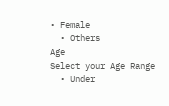• Female
  • Others
Age
Select your Age Range
  • Under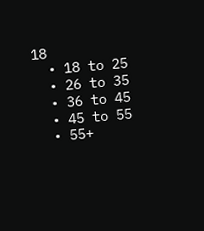18
  • 18 to 25
  • 26 to 35
  • 36 to 45
  • 45 to 55
  • 55+